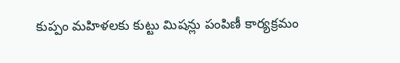కుప్పం మహిళలకు కుట్టు మిషన్లు పంపిణీ కార్యక్రమం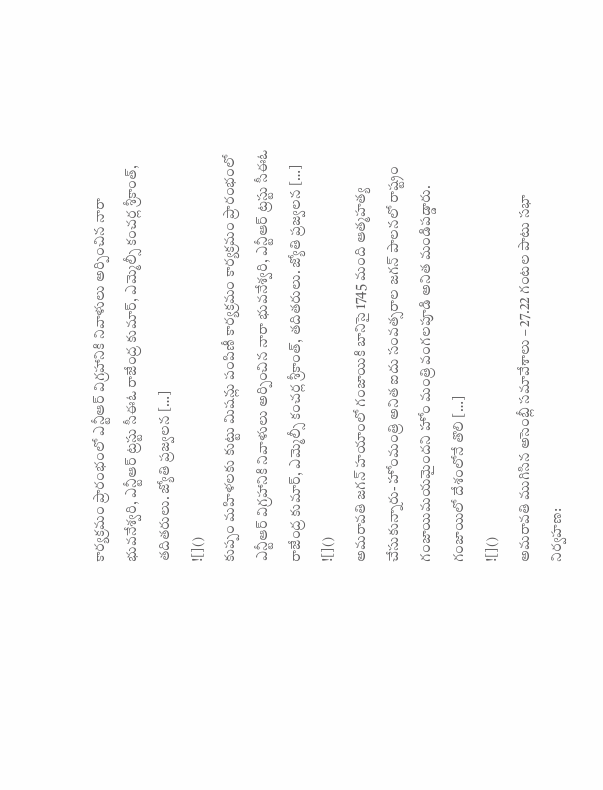కార్యక్రమం ప్రారంభంలో ఎన్టీఆర్ విగ్రహానికి నివాళులు అర్పించిన నారా భువనేశ్వరి, ఎన్టీఆర్ ట్రస్టు సీఈఓ రాజేంద్ర కుమార్, ఎమ్మెల్సీ కంచర్ల శ్రీకాంత్, తదితరులు. జ్యోతి ప్రజ్వలన […]
![]()
కుప్పం మహిళలకు కుట్టు మిషన్లు పంపిణీ కార్యక్రమం కార్యక్రమం ప్రారంభంలో ఎన్టీఆర్ విగ్రహానికి నివాళులు అర్పించిన నారా భువనేశ్వరి, ఎన్టీఆర్ ట్రస్టు సీఈఓ రాజేంద్ర కుమార్, ఎమ్మెల్సీ కంచర్ల శ్రీకాంత్, తదితరులు. జ్యోతి ప్రజ్వలన […]
![]()
అమరావతి జగన్ హయాంలో గంజాయికి బానిసై 1745 మంది ఆత్మహత్య చేసుకున్నారు- హోంమంత్రి అనిత ఐదు సంవత్సరాల జగన్ పాలనలో రాష్ట్రం గంజాయిమయమైందని హోం మంత్రి వంగలపూడి అనిత మండిపడ్డారు. గంజాయిలో దేశంలోనే తొలి […]
![]()
అమరావతి ముగిసిన అసెంబ్లీ సమావేశాలు – 27.22 గంటల పాటు సభా నిర్వహణ: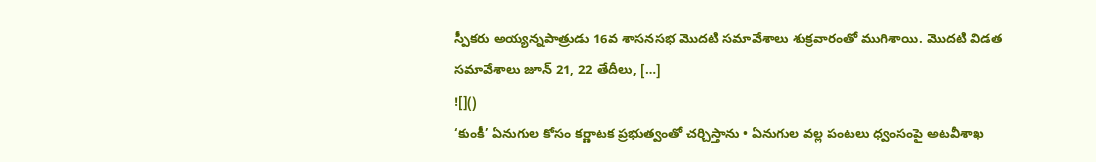స్పీకరు అయ్యన్నపాత్రుడు 16వ శాసనసభ మొదటి సమావేశాలు శుక్రవారంతో ముగిశాయి. మొదటి విడత సమావేశాలు జూన్ 21, 22 తేదీలు, […]
![]()
‘కుంకీ’ ఏనుగుల కోసం కర్ణాటక ప్రభుత్వంతో చర్చిస్తాను • ఏనుగుల వల్ల పంటలు ధ్వంసంపై అటవీశాఖ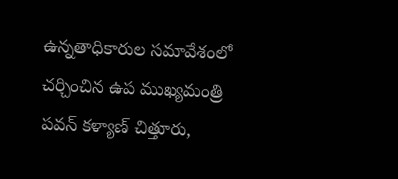ఉన్నతాధికారుల సమావేశంలో చర్చించిన ఉప ముఖ్యమంత్రి పవన్ కళ్యాణ్ చిత్తూరు,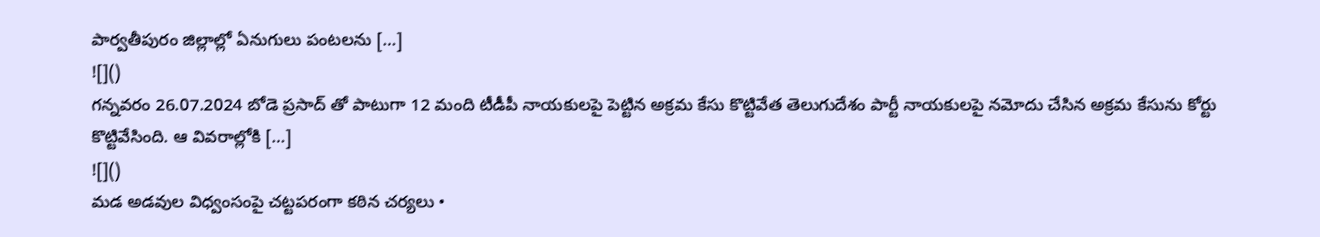పార్వతీపురం జిల్లాల్లో ఏనుగులు పంటలను […]
![]()
గన్నవరం 26.07.2024 బోడె ప్రసాద్ తో పాటుగా 12 మంది టీడీపీ నాయకులపై పెట్టిన అక్రమ కేసు కొట్టివేత తెలుగుదేశం పార్టీ నాయకులపై నమోదు చేసిన అక్రమ కేసును కోర్టు కొట్టివేసింది. ఆ వివరాల్లోకి […]
![]()
మడ అడవుల విధ్వంసంపై చట్టపరంగా కఠిన చర్యలు •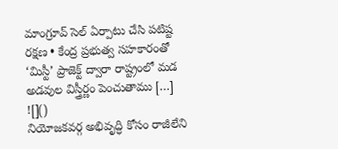మాంగ్రూవ్ సెల్ ఏర్పాటు చేసి పటిష్ట రక్షణ • కేంద్ర ప్రభుత్వ సహకారంతో ‘మిస్టీ’ ప్రాజెక్ట్ ద్వారా రాష్ట్రంలో మడ అడవుల విస్త్రీర్ణం పెంచుతాము […]
![]()
నియోజకవర్గ అభివృద్ధి కోసం రాజీలేని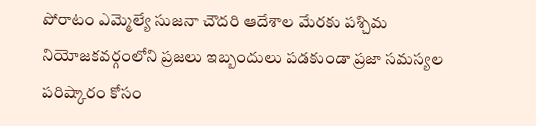పోరాటం ఎమ్మెల్యే సుజనా చౌదరి ఆదేశాల మేరకు పశ్చిమ నియోజకవర్గంలోని ప్రజలు ఇబ్బందులు పడకుండా ప్రజా సమస్యల పరిష్కారం కోసం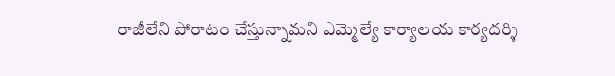రాజీలేని పోరాటం చేస్తున్నామని ఎమ్మెల్యే కార్యాలయ కార్యదర్శి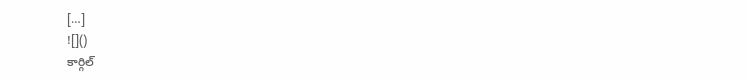[…]
![]()
కార్గిల్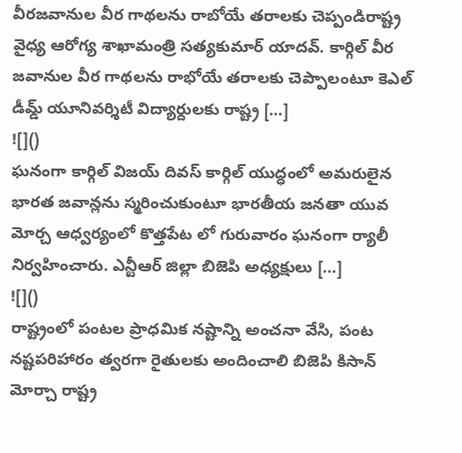వీరజవానుల వీర గాథలను రాబోయే తరాలకు చెప్పండిరాష్ట్ర వైధ్య ఆరోగ్య శాఖామంత్రి సత్యకుమార్ యాదవ్. కార్గిల్ వీర జవానుల వీర గాథలను రాభోయే తరాలకు చెప్పాలంటూ కెఎల్ డీమ్డ్ యూనివర్శిటీ విద్యార్దులకు రాష్ట్ర […]
![]()
ఘనంగా కార్గిల్ విజయ్ దివస్ కార్గిల్ యుద్ధంలో అమరులైన భారత జవాన్లను స్మరించుకుంటూ భారతీయ జనతా యువ మోర్చ ఆధ్వర్యంలో కొత్తపేట లో గురువారం ఘనంగా ర్యాలీ నిర్వహించారు. ఎన్టీఆర్ జిల్లా బిజెపి అధ్యక్షులు […]
![]()
రాష్ట్రంలో పంటల ప్రాధమిక నష్టాన్ని అంచనా వేసి, పంట నష్టపరిహారం త్వరగా రైతులకు అందించాలి బిజెపి కిసాన్ మోర్చా రాష్ట్ర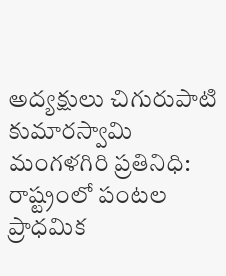అద్యక్షులు చిగురుపాటి కుమారస్వామి మంగళగిరి ప్రతినిధి: రాష్ట్రంలో పంటల ప్రాధమిక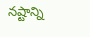నష్టాన్ని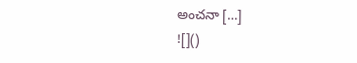అంచనా […]
![]()